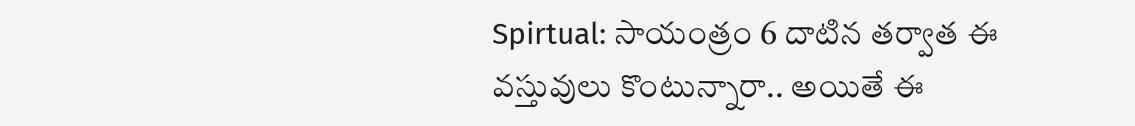Spirtual: సాయంత్రం 6 దాటిన తర్వాత ఈ వస్తువులు కొంటున్నారా.. అయితే ఈ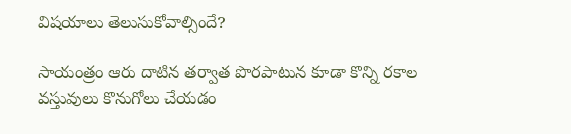విషయాలు తెలుసుకోవాల్సిందే?

సాయంత్రం ఆరు దాటిన తర్వాత పొరపాటున కూడా కొన్ని రకాల వస్తువులు కొనుగోలు చేయడం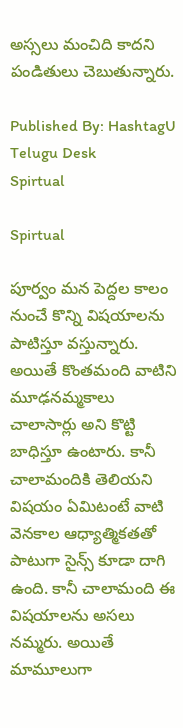అస్సలు మంచిది కాదని పండితులు చెబుతున్నారు.

Published By: HashtagU Telugu Desk
Spirtual

Spirtual

పూర్వం మన పెద్దల కాలం నుంచే కొన్ని విషయాలను పాటిస్తూ వస్తున్నారు. అయితే కొంతమంది వాటిని మూఢనమ్మకాలు చాలాసార్లు అని కొట్టి బాధిస్తూ ఉంటారు. కానీ చాలామందికి తెలియని విషయం ఏమిటంటే వాటి వెనకాల ఆధ్యాత్మికతతో పాటుగా సైన్స్ కూడా దాగి ఉంది. కానీ చాలామంది ఈ విషయాలను అసలు నమ్మరు. అయితే మామూలుగా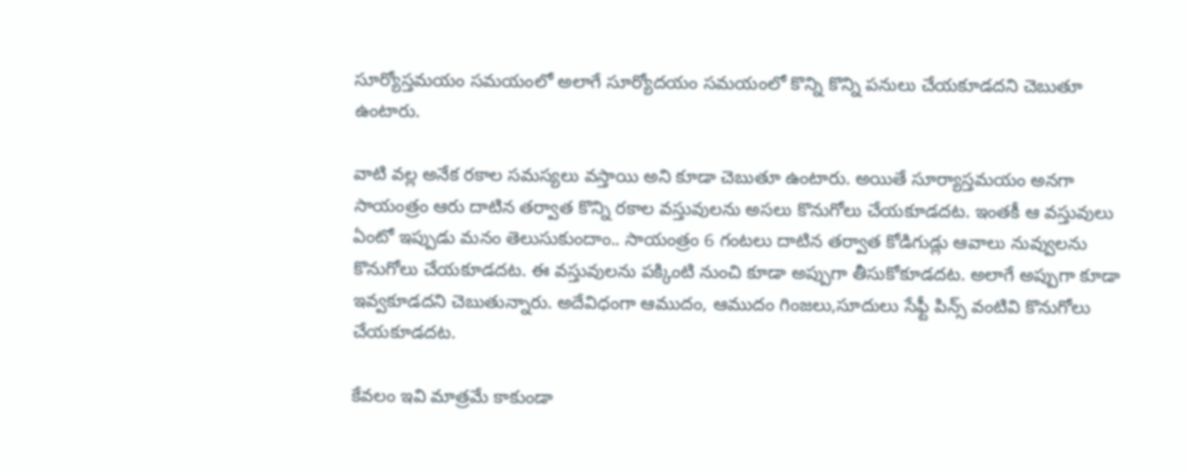సూర్యోస్తమయం సమయంలో అలాగే సూర్యోదయం సమయంలో కొన్ని కొన్ని పనులు చేయకూడదని చెబుతూ ఉంటారు.

వాటి వల్ల అనేక రకాల సమస్యలు వస్తాయి అని కూడా చెబుతూ ఉంటారు. అయితే సూర్యాస్తమయం అనగా సాయంత్రం ఆరు దాటిన తర్వాత కొన్ని రకాల వస్తువులను అసలు కొనుగోలు చేయకూడదట. ఇంతకీ ఆ వస్తువులు ఏంటో ఇప్పుడు మనం తెలుసుకుందాం.. సాయంత్రం 6 గంటలు దాటిన తర్వాత కోడిగుడ్లు ఆవాలు నువ్వులను కొనుగోలు చేయకూడదట. ఈ వస్తువులను పక్కింటి నుంచి కూడా అప్పుగా తీసుకోకూడదట. అలాగే అప్పుగా కూడా ఇవ్వకూడదని చెబుతున్నారు. అదేవిధంగా ఆముదం, ఆముదం గింజలు,సూదులు సేఫ్టీ పిన్స్ వంటివి కొనుగోలు చేయకూడదట.

కేవలం ఇవి మాత్రమే కాకుండా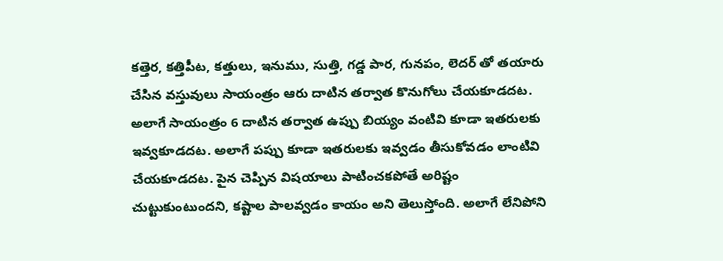కత్తెర, కత్తిపీట, కత్తులు, ఇనుము, సుత్తి, గడ్డ పార, గునపం, లెదర్ తో తయారు చేసిన వస్తువులు సాయంత్రం ఆరు దాటిన తర్వాత కొనుగోలు చేయకూడదట. అలాగే సాయంత్రం 6 దాటిన తర్వాత ఉప్పు బియ్యం వంటివి కూడా ఇతరులకు ఇవ్వకూడదట. అలాగే పప్పు కూడా ఇతరులకు ఇవ్వడం తీసుకోవడం లాంటివి చేయకూడదట. పైన చెప్పిన విషయాలు పాటించకపోతే అరిష్టం చుట్టుకుంటుందని, కష్టాల పాలవ్వడం కాయం అని తెలుస్తోంది. అలాగే లేనిపోని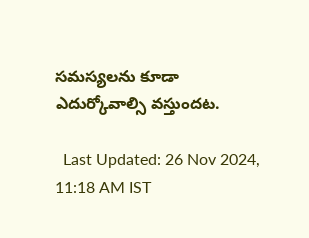సమస్యలను కూడా ఎదుర్కోవాల్సి వస్తుందట.

  Last Updated: 26 Nov 2024, 11:18 AM IST